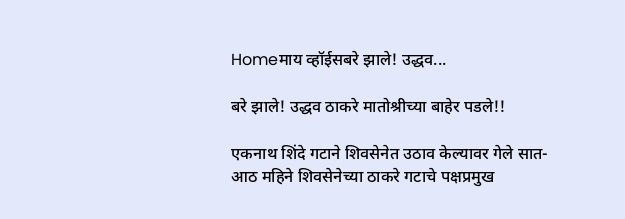Homeमाय व्हॉईसबरे झाले! उद्धव...

बरे झाले! उद्धव ठाकरे मातोश्रीच्या बाहेर पडले!!

एकनाथ शिंदे गटाने शिवसेनेत उठाव केल्यावर गेले सात-आठ महिने शिवसेनेच्या ठाकरे गटाचे पक्षप्रमुख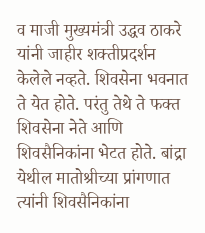व माजी मुख्यमंत्री उद्धव ठाकरे यांनी जाहीर शक्तीप्रदर्शन केलेले नव्हते. शिवसेना भवनात ते येत होते. परंतु तेथे ते फक्त शिवसेना नेते आणि शिवसैनिकांना भेटत होते. बांद्रा येथील मातोश्रीच्या प्रांगणात त्यांनी शिवसैनिकांना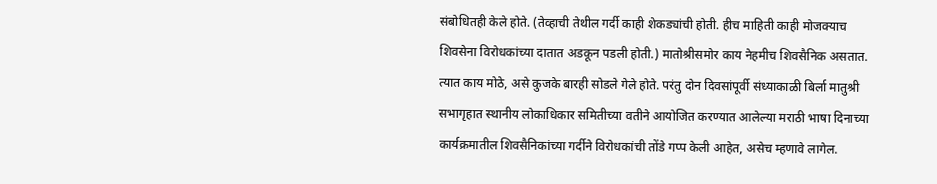संबोधितही केले होते. (तेव्हाची तेथील गर्दी काही शेकड्यांची होती. हीच माहिती काही मोजक्याच शिवसेना विरोधकांच्या दातात अडकून पडली होती.) मातोश्रीसमोर काय नेहमीच शिवसैनिक असतात. त्यात काय मोठे, असे कुजके बारही सोडले गेले होते. परंतु दोन दिवसांपूर्वी संध्याकाळी बिर्ला मातुश्री सभागृहात स्थानीय लोकाधिकार समितीच्या वतीने आयोजित करण्यात आलेल्या मराठी भाषा दिनाच्या कार्यक्रमातील शिवसैनिकांच्या गर्दीने विरोधकांची तोंडे गप्प केली आहेत, असेच म्हणावे लागेल.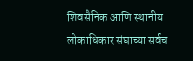शिवसैनिक आणि स्थानीय लोकाधिकार संघाच्या सर्वच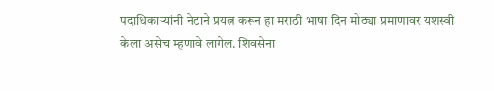पदाधिकाऱ्यांनी नेटाने प्रयत्न करून हा मराठी भाषा दिन मोठ्या प्रमाणावर यशस्वी केला असेच म्हणावे लागेल. शिवसेना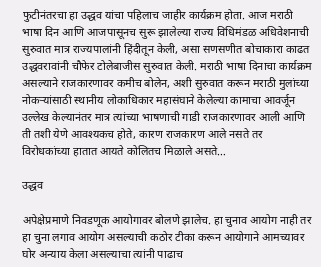फुटीनंतरचा हा उद्धव यांचा पहिलाच जाहीर कार्यक्रम होता. आज मराठी भाषा दिन आणि आजपासूनच सुरू झालेल्या राज्य विधिमंडळ अधिवेशनाची सुरुवात मात्र राज्यपालांनी हिंदीतून केली, असा सणसणीत बोचाकारा काढत उद्धवरावांनी चौफेर टोलेबाजीस सुरुवात केली. मराठी भाषा दिनाचा कार्यक्रम असल्याने राजकारणावर कमीच बोलेन, अशी सुरुवात करून मराठी मुलांच्या नोकऱ्यांसाठी स्थानीय लोकाधिकार महासंघाने केलेल्या कामाचा आवर्जून उल्लेख केल्यानंतर मात्र त्यांच्या भाषणाची गाडी राजकारणावर आली आणि ती तशी येणे आवश्यकच होते, कारण राजकारण आले नसते तर विरोधकांच्या हातात आयते कोलितच मिळाले असते…

उद्धव

अपेक्षेप्रमाणे निवडणूक आयोगावर बोलणे झालेच. हा चुनाव आयोग नाही तर हा चुना लगाव आयोग असल्याची कठोर टीका करून आयोगाने आमच्यावर घोर अन्याय केला असल्याचा त्यांनी पाढाच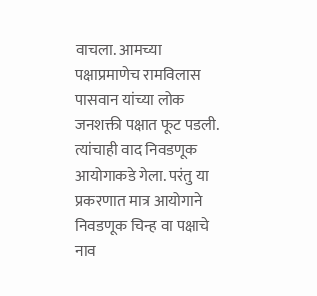वाचला. आमच्या पक्षाप्रमाणेच रामविलास पासवान यांच्या लोक जनशक्ती पक्षात फूट पडली. त्यांचाही वाद निवडणूक आयोगाकडे गेला. परंतु या प्रकरणात मात्र आयोगाने निवडणूक चिन्ह वा पक्षाचे नाव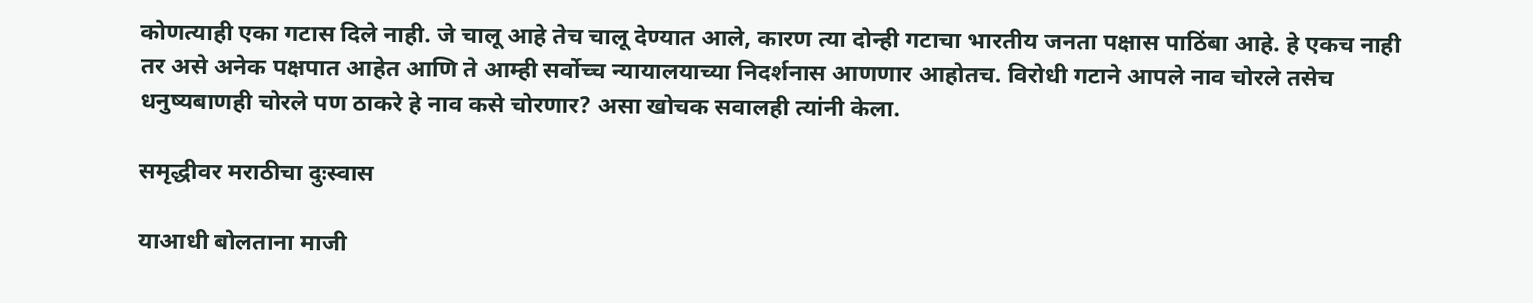कोणत्याही एका गटास दिले नाही. जे चालू आहे तेच चालू देण्यात आले, कारण त्या दोन्ही गटाचा भारतीय जनता पक्षास पाठिंबा आहे. हे एकच नाही तर असे अनेक पक्षपात आहेत आणि ते आम्ही सर्वोच्च न्यायालयाच्या निदर्शनास आणणार आहोतच. विरोधी गटाने आपले नाव चोरले तसेच धनुष्यबाणही चोरले पण ठाकरे हे नाव कसे चोरणार? असा खोचक सवालही त्यांनी केला.

समृद्धीवर मराठीचा दुःस्वास

याआधी बोलताना माजी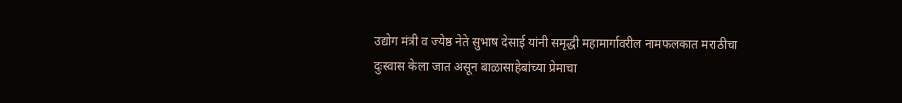उद्योग मंत्री व ज्येष्ठ नेते सुभाष देसाई यांनी समृद्धी महामार्गावरील नामफलकात मराठीचा दुःस्वास केला जात असून बाळासाहेबांच्या प्रेमाचा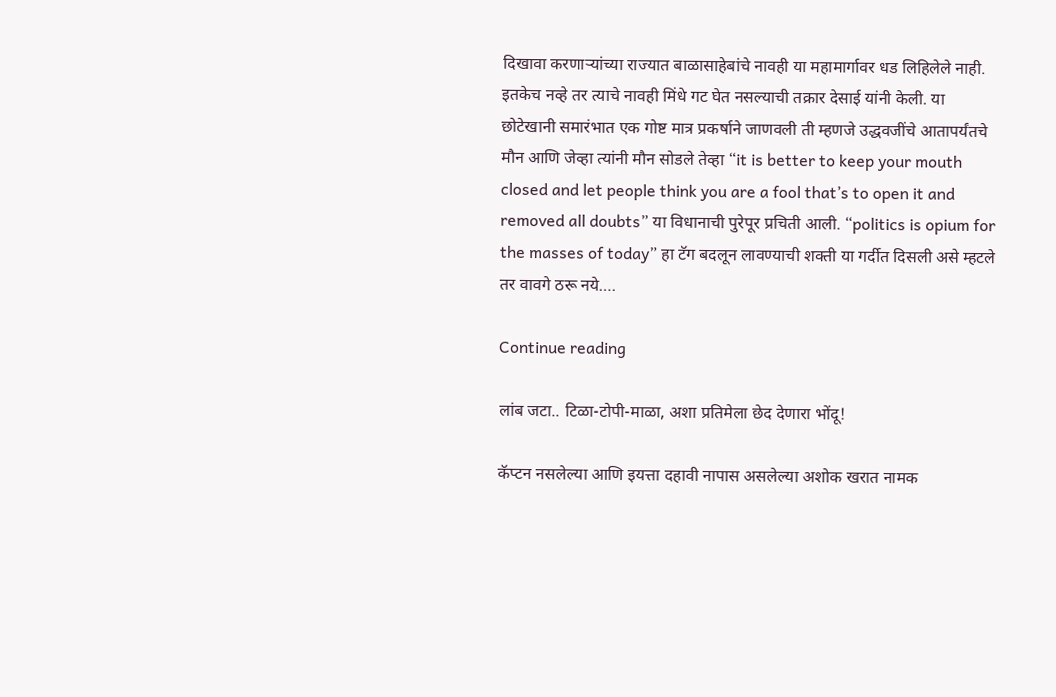दिखावा करणाऱ्यांच्या राज्यात बाळासाहेबांचे नावही या महामार्गावर धड लिहिलेले नाही. इतकेच नव्हे तर त्याचे नावही मिंधे गट घेत नसल्याची तक्रार देसाई यांनी केली. या छोटेखानी समारंभात एक गोष्ट मात्र प्रकर्षाने जाणवली ती म्हणजे उद्धवजींचे आतापर्यंतचे मौन आणि जेव्हा त्यांनी मौन सोडले तेव्हा “it is better to keep your mouth closed and let people think you are a fool that’s to open it and removed all doubts” या विधानाची पुरेपूर प्रचिती आली. “politics is opium for the masses of today” हा टॅग बदलून लावण्याची शक्ती या गर्दीत दिसली असे म्हटले तर वावगे ठरू नये….

Continue reading

लांब जटा.. टिळा-टोपी-माळा, अशा प्रतिमेला छेद देणारा भोंदू!

कॅप्टन नसलेल्या आणि इयत्ता दहावी नापास असलेल्या अशोक खरात नामक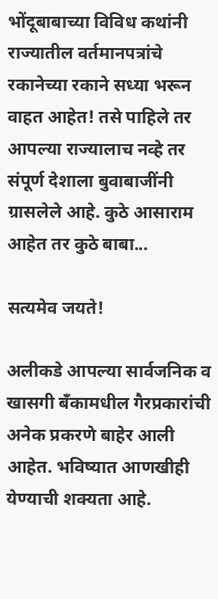भोंदूबाबाच्या विविध कथांनी राज्यातील वर्तमानपत्रांचे रकानेच्या रकाने सध्या भरून वाहत आहेत! तसे पाहिले तर आपल्या राज्यालाच नव्हे तर संपूर्ण देशाला बुवाबाजींनी ग्रासलेले आहे. कुठे आसाराम आहेत तर कुठे बाबा...

सत्यमेव जयते!

अलीकडे आपल्या सार्वजनिक व खासगी बँकामधील गैरप्रकारांची अनेक प्रकरणे बाहेर आली आहेत. भविष्यात आणखीही येण्याची शक्यता आहे.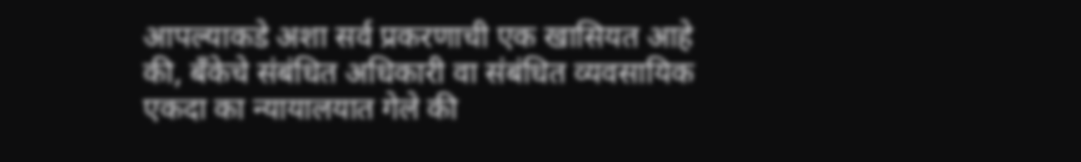आपल्याकडे अशा सर्व प्रकरणाची एक खासियत आहे की, बँकेचे संबंधित अधिकारी वा संबंधित व्यवसायिक एकदा का न्यायालयात गेले की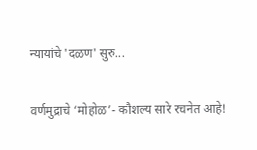न्यायांचे 'दळण' सुरु...

वर्णमुद्राचे ‘मोहोळ’- कौशल्य सारे रचनेत आहे!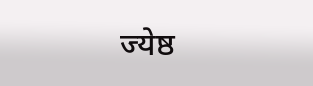ज्येष्ठ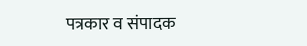पत्रकार व संपादक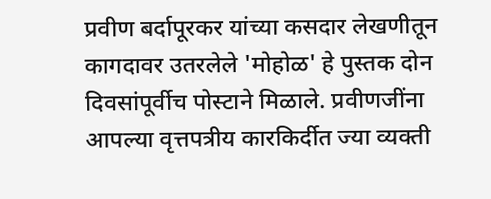प्रवीण बर्दापूरकर यांच्या कसदार लेखणीतून कागदावर उतरलेले 'मोहोळ' हे पुस्तक दोन दिवसांपूर्वीच पोस्टाने मिळाले. प्रवीणजींना आपल्या वृत्तपत्रीय कारकिर्दीत ज्या व्यक्ती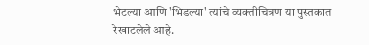भेटल्या आणि 'भिडल्या' त्यांचे व्यक्तीचित्रण या पुस्तकात रेखाटलेले आहे.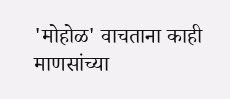'मोहोळ' वाचताना काही माणसांच्या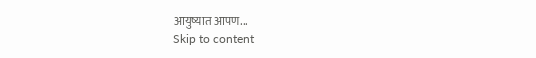आयुष्यात आपण...
Skip to content